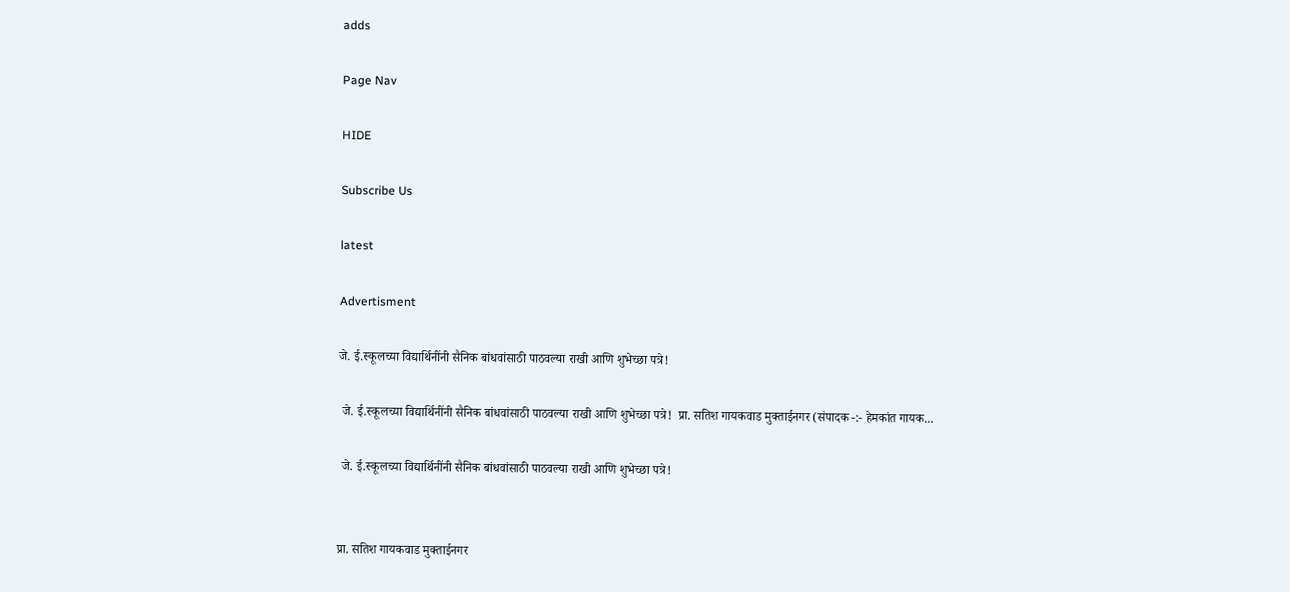adds

Page Nav

HIDE

Subscribe Us

latest

Advertisment

जे. ई.स्कूलच्या विद्यार्थिनींनी सैनिक बांधवांसाठी पाठवल्या राखी आणि शुभेच्छा पत्रे!

 जे. ई.स्कूलच्या विद्यार्थिनींनी सैनिक बांधवांसाठी पाठवल्या राखी आणि शुभेच्छा पत्रे!  प्रा. सतिश गायकवाड मुक्ताईनगर (संपादक -:- हेमकांत गायक...

 जे. ई.स्कूलच्या विद्यार्थिनींनी सैनिक बांधवांसाठी पाठवल्या राखी आणि शुभेच्छा पत्रे!


प्रा. सतिश गायकवाड मुक्ताईनगर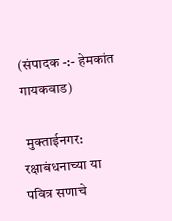(संपादक -:- हेमकांत गायकवाड)

 मुक्ताईनगर: रक्षाबंधनाच्या या पवित्र सणाचे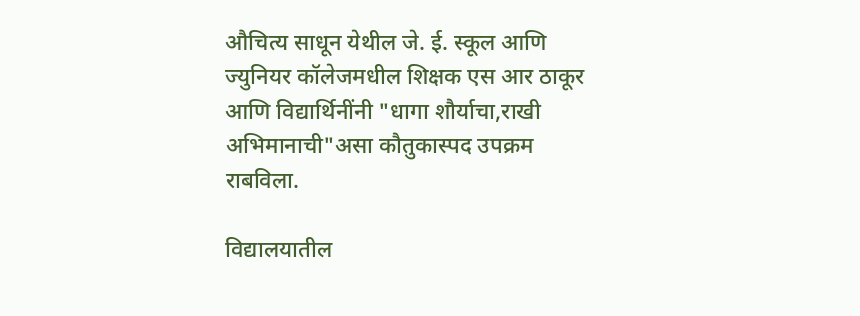औचित्य साधून येथील जे. ई. स्कूल आणि ज्युनियर कॉलेजमधील शिक्षक एस आर ठाकूर आणि विद्यार्थिनींनी "धागा शौर्याचा,राखी अभिमानाची"असा कौतुकास्पद उपक्रम राबविला.

विद्यालयातील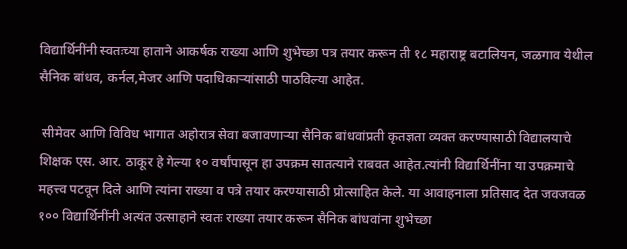विद्यार्थिनींनी स्वतःच्या हाताने आकर्षक राख्या आणि शुभेच्छा पत्र तयार करून ती १८ महाराष्ट्र बटालियन, जळगाव येथील सैनिक बांधव, कर्नल,मेजर आणि पदाधिकाऱ्यांसाठी पाठविल्या आहेत.

 सीमेवर आणि विविध भागात अहोरात्र सेवा बजावणाऱ्या सैनिक बांधवांप्रती कृतज्ञता व्यक्त करण्यासाठी विद्यालयाचे शिक्षक एस. आर. ठाकूर हे गेल्या १० वर्षांपासून हा उपक्रम सातत्याने राबवत आहेत.त्यांनी विद्यार्थिनींना या उपक्रमाचे महत्त्व पटवून दिले आणि त्यांना राख्या व पत्रे तयार करण्यासाठी प्रोत्साहित केले. या आवाहनाला प्रतिसाद देत जवजवळ १०० विद्यार्थिनींनी अत्यंत उत्साहाने स्वतः राख्या तयार करून सैनिक बांधवांना शुभेच्छा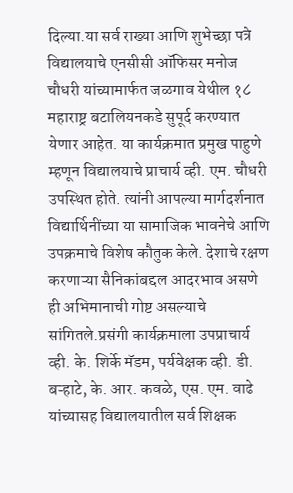दिल्या.या सर्व राख्या आणि शुभेच्छा पत्रे विद्यालयाचे एनसीसी ऑफिसर मनोज चौधरी यांच्यामार्फत जळगाव येथील १८ महाराष्ट्र बटालियनकडे सुपूर्द करण्यात येणार आहेत. या कार्यक्रमात प्रमुख पाहुणे म्हणून विद्यालयाचे प्राचार्य व्ही. एम. चौधरी उपस्थित होते. त्यांनी आपल्या मार्गदर्शनात विद्यार्थिनींच्या या सामाजिक भावनेचे आणि उपक्रमाचे विशेष कौतुक केले. देशाचे रक्षण करणाऱ्या सैनिकांबद्दल आदरभाव असणे ही अभिमानाची गोष्ट असल्याचे सांगितले.प्रसंगी कार्यक्रमाला उपप्राचार्य व्ही. के. शिर्के मॅडम, पर्यवेक्षक व्ही. डी. बऱ्हाटे, के. आर. कवळे, एस. एम. वाढे यांच्यासह विद्यालयातील सर्व शिक्षक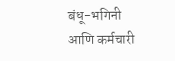बंधू-भगिनी आणि कर्मचारी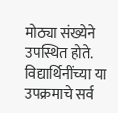मोठ्या संख्येने उपस्थित होते. विद्यार्थिनींच्या या उपक्रमाचे सर्व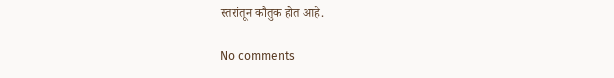स्तरांतून कौतुक होत आहे.

No comments